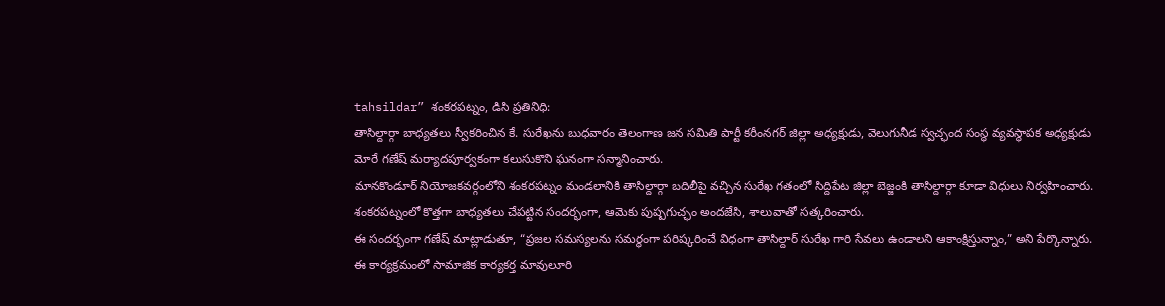tahsildar” శంకరపట్నం, డిసి ప్రతినిధి:
తాసిల్దార్గా బాధ్యతలు స్వీకరించిన కే. సురేఖను బుధవారం తెలంగాణ జన సమితి పార్టీ కరీంనగర్ జిల్లా అధ్యక్షుడు, వెలుగునీడ స్వచ్ఛంద సంస్థ వ్యవస్థాపక అధ్యక్షుడు మోరే గణేష్ మర్యాదపూర్వకంగా కలుసుకొని ఘనంగా సన్మానించారు.
మానకొండూర్ నియోజకవర్గంలోని శంకరపట్నం మండలానికి తాసిల్దార్గా బదిలీపై వచ్చిన సురేఖ గతంలో సిద్దిపేట జిల్లా బెజ్జంకి తాసిల్దార్గా కూడా విధులు నిర్వహించారు. శంకరపట్నంలో కొత్తగా బాధ్యతలు చేపట్టిన సందర్భంగా, ఆమెకు పుష్పగుచ్ఛం అందజేసి, శాలువాతో సత్కరించారు.
ఈ సందర్భంగా గణేష్ మాట్లాడుతూ, “ప్రజల సమస్యలను సమర్థంగా పరిష్కరించే విధంగా తాసిల్దార్ సురేఖ గారి సేవలు ఉండాలని ఆకాంక్షిస్తున్నాం,” అని పేర్కొన్నారు.
ఈ కార్యక్రమంలో సామాజిక కార్యకర్త మావులూరి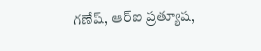గణేష్, ఆర్ఐ ప్రత్యూష,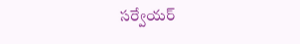సర్వేయర్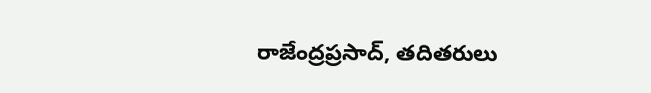రాజేంద్రప్రసాద్, తదితరులు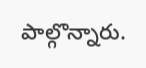పాల్గొన్నారు.